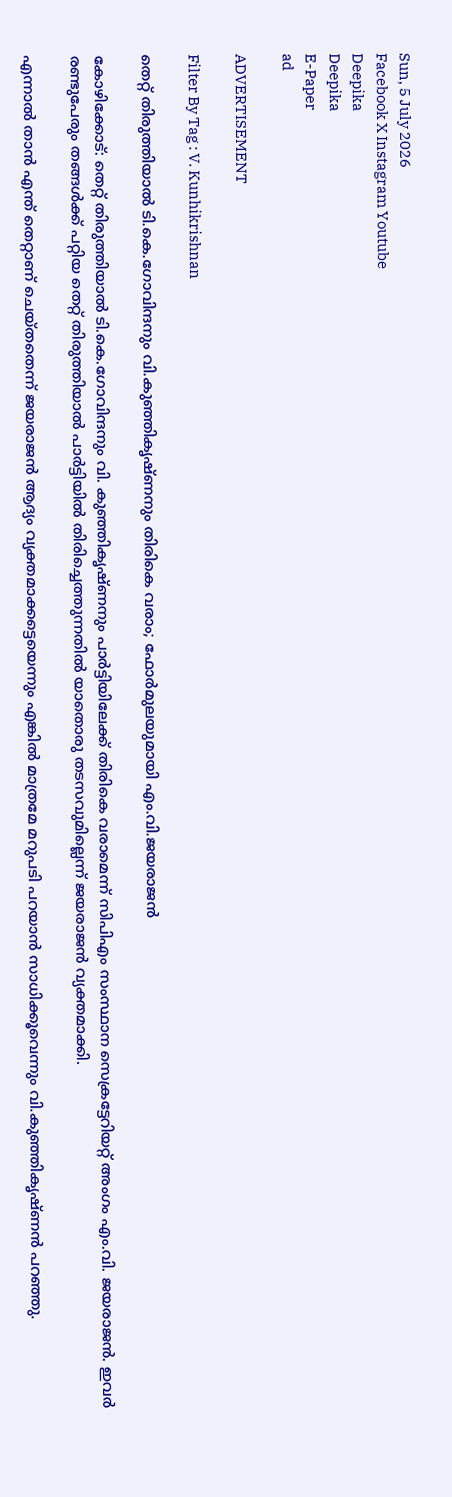Sun, 5 July 2026
Facebook X Instagram Youtube
Deepika
Deepika
E-Paper
ad

ADVERTISEMENT

Filter By Tag : V. Kunhikrishnan

തെറ്റ് തിരുത്തിയാൽ ടി.കെ.ഗോവിന്ദനും വി.കുഞ്ഞികൃഷ്ണനും തിരികെ വരാം; ഫോർമുലയുമായി എം.വി.ജയരാജൻ

കോഴിക്കോട്: തെറ്റ് തിരുത്തിയാൽ ടി.കെ.ഗോവിന്ദനും വി. കുഞ്ഞികൃഷ്ണനും പാർട്ടിയിലേക്ക് തിരികെ വരാമെന്ന് സിപിഎം സംസ്ഥാന സെക്രട്ടേറിയറ്റ് അംഗം എം.വി. ജയരാജൻ. ഇവർ രണ്ടുപേരും തങ്ങൾക്ക് പറ്റിയ തെറ്റ് തിരുത്തിയാൽ പാർട്ടിയിൽ തിരിച്ചെത്തുന്നതിൽ യാതൊരു തടസവുമില്ലെന്ന് ജയരാജൻ വ്യക്തമാക്കി.

എന്നാൽ താൻ എന്ത് തെറ്റാണ് ചെയ്തതെന്ന് ജയരാജൻ ആദ്യം വ്യക്തമാക്കട്ടെയെന്നും എങ്കിൽ മാത്രമേ മറുപടി പറയാൻ സാധിക്കൂവെന്നും വി.കുഞ്ഞികൃഷ്ണൻ പറഞ്ഞു.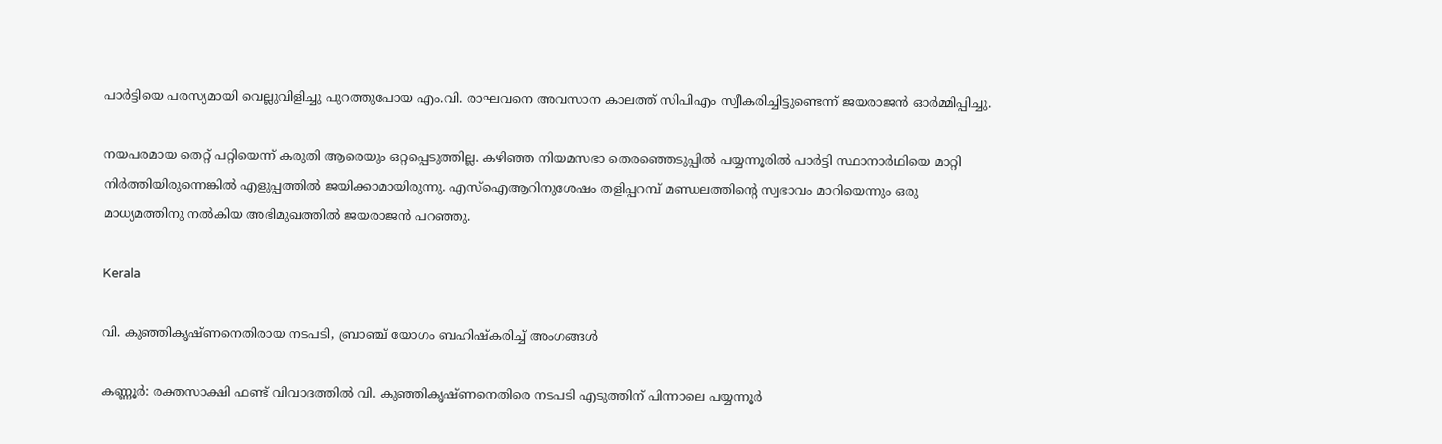പാർട്ടിയെ പരസ്യമായി വെല്ലുവിളിച്ചു പുറത്തുപോയ എം.വി. രാഘവനെ അവസാന കാലത്ത് സിപിഎം സ്വീകരിച്ചിട്ടുണ്ടെന്ന് ജയരാജൻ ഓർമ്മിപ്പിച്ചു.

നയപരമായ തെറ്റ് പറ്റിയെന്ന് കരുതി ആരെയും ഒറ്റപ്പെടുത്തില്ല. കഴിഞ്ഞ നിയമസഭാ തെരഞ്ഞെടുപ്പിൽ പയ്യന്നൂരിൽ പാർട്ടി സ്ഥാനാർഥിയെ മാറ്റി നിർത്തിയിരുന്നെങ്കിൽ എളുപ്പത്തിൽ ജയിക്കാമായിരുന്നു. എസ്ഐആറിനുശേഷം തളിപ്പറമ്പ് മണ്ഡലത്തിന്‍റെ സ്വഭാവം മാറിയെന്നും ഒരു മാധ്യമത്തിനു നൽകിയ അഭിമുഖത്തിൽ ജയരാജൻ പറഞ്ഞു.

Kerala

വി. കുഞ്ഞികൃഷ്ണനെതിരായ നടപടി, ബ്രാഞ്ച് യോഗം ബഹിഷ്കരിച്ച് അംഗങ്ങൾ

കണ്ണൂർ: രക്തസാക്ഷി ഫണ്ട് വിവാദത്തിൽ വി. കുഞ്ഞികൃഷ്ണനെതിരെ നടപടി എടുത്തിന് പിന്നാലെ പയ്യന്നൂർ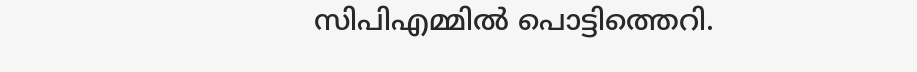സിപിഎമ്മിൽ പൊട്ടിത്തെറി.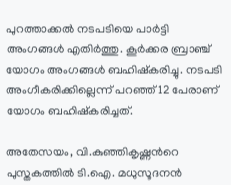പുറത്താക്കൽ നടപടിയെ പാർട്ടി അംഗങ്ങൾ എതിർത്തു. കൂർക്കര ബ്രാഞ്ച് യോഗം അംഗങ്ങൾ ബഹിഷ്കരിച്ചു. നടപടി അംഗീകരിക്കില്ലെന്ന് പറഞ്ഞ് 12 പേരാണ് യോഗം ബഹിഷ്‌കരിച്ചത്.

അതേസയം, വി.കുഞ്ഞികൃഷ്ണന്‍റെ പുസ്തകത്തിൽ ടി.ഐ. മധുസൂദനൻ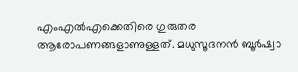എംഎൽഎക്കെതിരെ ഗുരുതര ആരോപണങ്ങളാണുള്ളത്. മധുസൂദനൻ ബൂർഷ്വാ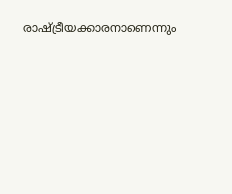രാഷ്ട്രീയക്കാരനാണെന്നും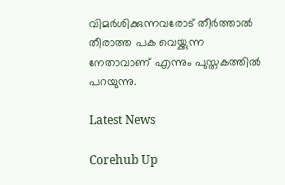വിമർശിക്കുന്നവരോട് തീർത്താൽ തീരാത്ത പക വെയ്ക്കുന്ന നേതാവാണ് എന്നും പുസ്തകത്തിൽ പറയുന്നു.

Latest News

Corehub Up